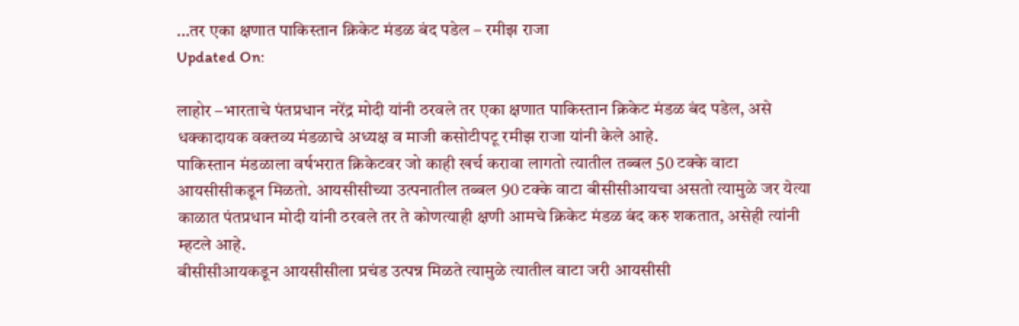…तर एका क्षणात पाकिस्तान क्रिकेट मंडळ बंद पडेल – रमीझ राजा
Updated On:

लाहोर –भारताचे पंतप्रधान नरेंद्र मोदी यांनी ठरवले तर एका क्षणात पाकिस्तान क्रिकेट मंडळ बंद पडेल, असे धक्कादायक वक्तव्य मंडळाचे अध्यक्ष व माजी कसोटीपटू रमीझ राजा यांनी केले आहे.
पाकिस्तान मंडळाला वर्षभरात क्रिकेटवर जो काही खर्च करावा लागतो त्यातील तब्बल 50 टक्के वाटा आयसीसीकडून मिळतो. आयसीसीच्या उत्पनातील तब्बल 90 टक्के वाटा बीसीसीआयचा असतो त्यामुळे जर येत्या काळात पंतप्रधान मोदी यांनी ठरवले तर ते कोणत्याही क्षणी आमचे क्रिकेट मंडळ बंद करु शकतात, असेही त्यांनी म्हटले आहे.
बीसीसीआयकडून आयसीसीला प्रचंड उत्पन्न मिळते त्यामुळे त्यातील वाटा जरी आयसीसी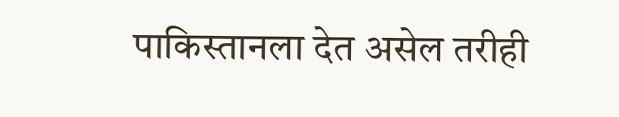पाकिस्तानला देत असेल तरीही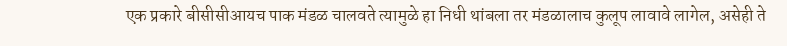एक प्रकारे बीसीसीआयच पाक मंडळ चालवते त्यामुळे हा निधी थांबला तर मंडळालाच कुलूप लावावे लागेल, असेही ते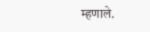म्हणाले.